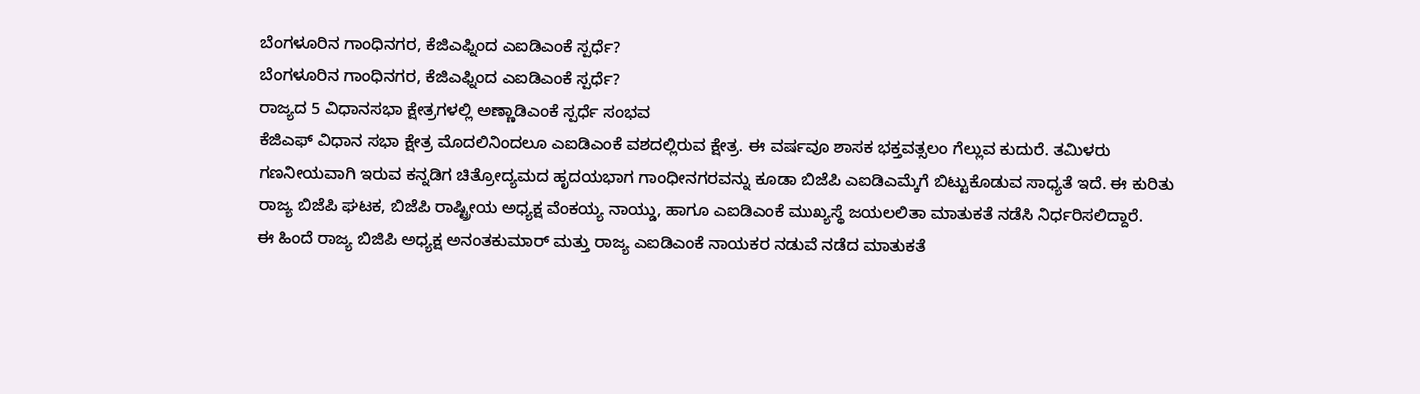ಬೆಂಗಳೂರಿನ ಗಾಂಧಿನಗರ, ಕೆಜಿಎಫ್ನಿಂದ ಎಐಡಿಎಂಕೆ ಸ್ಪರ್ಧೆ?
ಬೆಂಗಳೂರಿನ ಗಾಂಧಿನಗರ, ಕೆಜಿಎಫ್ನಿಂದ ಎಐಡಿಎಂಕೆ ಸ್ಪರ್ಧೆ?
ರಾಜ್ಯದ 5 ವಿಧಾನಸಭಾ ಕ್ಷೇತ್ರಗಳಲ್ಲಿ ಅಣ್ಣಾಡಿಎಂಕೆ ಸ್ಪರ್ಧೆ ಸಂಭವ
ಕೆಜಿಎಫ್ ವಿಧಾನ ಸಭಾ ಕ್ಷೇತ್ರ ಮೊದಲಿನಿಂದಲೂ ಎಐಡಿಎಂಕೆ ವಶದಲ್ಲಿರುವ ಕ್ಷೇತ್ರ. ಈ ವರ್ಷವೂ ಶಾಸಕ ಭಕ್ತವತ್ಸಲಂ ಗೆಲ್ಲುವ ಕುದುರೆ. ತಮಿಳರು ಗಣನೀಯವಾಗಿ ಇರುವ ಕನ್ನಡಿಗ ಚಿತ್ರೋದ್ಯಮದ ಹೃದಯಭಾಗ ಗಾಂಧೀನಗರವನ್ನು ಕೂಡಾ ಬಿಜೆಪಿ ಎಐಡಿಎಮ್ಕೆಗೆ ಬಿಟ್ಟುಕೊಡುವ ಸಾಧ್ಯತೆ ಇದೆ. ಈ ಕುರಿತು ರಾಜ್ಯ ಬಿಜೆಪಿ ಘಟಕ, ಬಿಜೆಪಿ ರಾಷ್ಟ್ರೀಯ ಅಧ್ಯಕ್ಷ ವೆಂಕಯ್ಯ ನಾಯ್ಡು, ಹಾಗೂ ಎಐಡಿಎಂಕೆ ಮುಖ್ಯಸ್ಥೆ ಜಯಲಲಿತಾ ಮಾತುಕತೆ ನಡೆಸಿ ನಿರ್ಧರಿಸಲಿದ್ದಾರೆ.
ಈ ಹಿಂದೆ ರಾಜ್ಯ ಬಿಜಿಪಿ ಅಧ್ಯಕ್ಷ ಅನಂತಕುಮಾರ್ ಮತ್ತು ರಾಜ್ಯ ಎಐಡಿಎಂಕೆ ನಾಯಕರ ನಡುವೆ ನಡೆದ ಮಾತುಕತೆ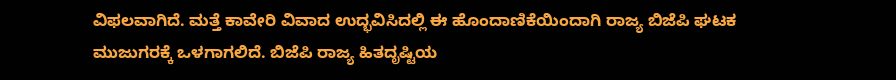ವಿಫಲವಾಗಿದೆ. ಮತ್ತೆ ಕಾವೇರಿ ವಿವಾದ ಉದ್ಭವಿಸಿದಲ್ಲಿ ಈ ಹೊಂದಾಣಿಕೆಯಿಂದಾಗಿ ರಾಜ್ಯ ಬಿಜೆಪಿ ಘಟಕ ಮುಜುಗರಕ್ಕೆ ಒಳಗಾಗಲಿದೆ. ಬಿಜೆಪಿ ರಾಜ್ಯ ಹಿತದೃಷ್ಟಿಯ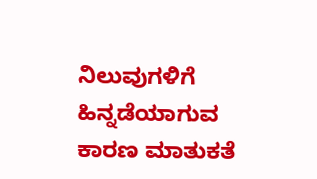ನಿಲುವುಗಳಿಗೆ ಹಿನ್ನಡೆಯಾಗುವ ಕಾರಣ ಮಾತುಕತೆ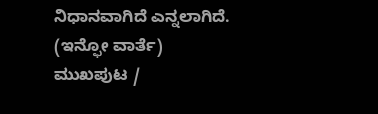ನಿಧಾನವಾಗಿದೆ ಎನ್ನಲಾಗಿದೆ.
(ಇನ್ಫೋ ವಾರ್ತೆ)
ಮುಖಪುಟ /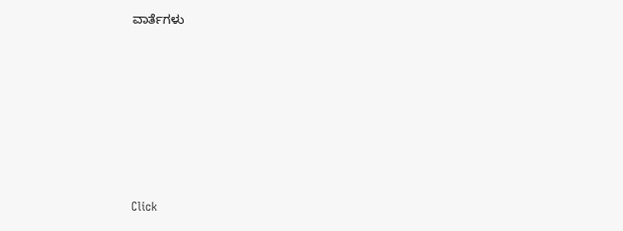ವಾರ್ತೆಗಳು












Click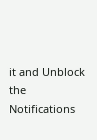it and Unblock the Notifications